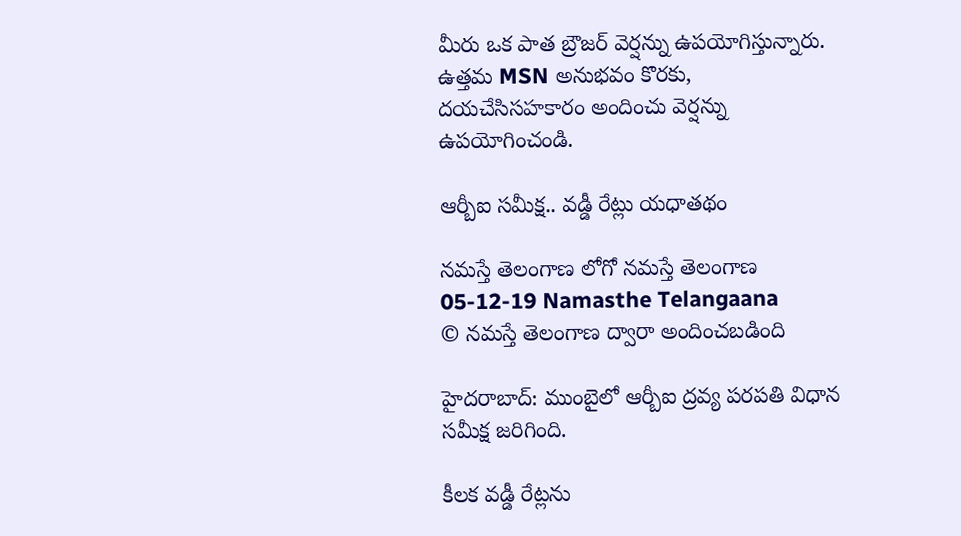మీరు ఒక పాత బ్రౌజర్ వెర్షన్ను ఉపయోగిస్తున్నారు. ఉత్తమ MSN అనుభవం కొరకు, దయచేసిసహకారం అందించు వెర్షన్ను ఉపయోగించండి.

ఆర్బీఐ స‌మీక్ష‌.. వ‌డ్డీ రేట్లు య‌ధాత‌థం

నమస్తే తెలంగాణ లోగో నమస్తే తెలంగాణ 05-12-19 Namasthe Telangaana
© నమస్తే తెలంగాణ ద్వారా అందించబడింది

హైద‌రాబాద్‌: ముంబైలో ఆర్బీఐ ద్ర‌వ్య ప‌ర‌ప‌తి విధాన స‌మీక్ష జ‌రిగింది.

కీల‌క వ‌డ్డీ రేట్ల‌ను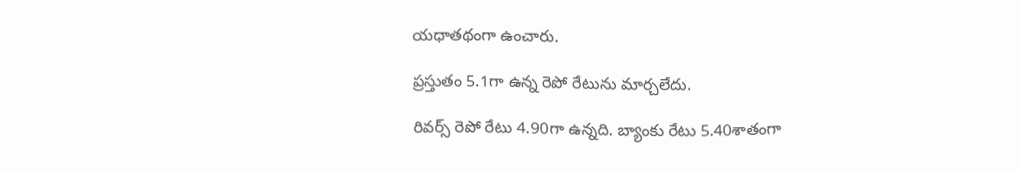య‌ధాత‌థంగా ఉంచారు.

ప్ర‌స్తుతం 5.1గా ఉన్న రెపో రేటును మార్చ‌లేదు.

రివ‌ర్స్ రెపో రేటు 4.90గా ఉన్న‌ది. బ్యాంకు రేటు 5.40శాతంగా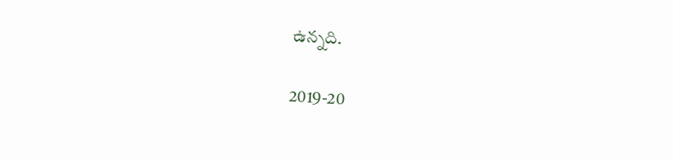ఉన్న‌ది.

2019-20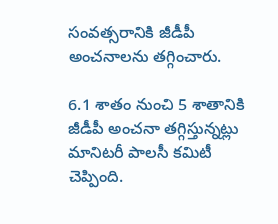సంవ‌త్సరానికి జీడీపీ అంచ‌నాల‌ను త‌గ్గించారు.

6.1 శాతం నుంచి 5 శాతానికి జీడీపీ అంచ‌నా త‌గ్గిస్తున్న‌ట్లు మానిట‌రీ పాల‌సీ క‌మిటీ చెప్పింది.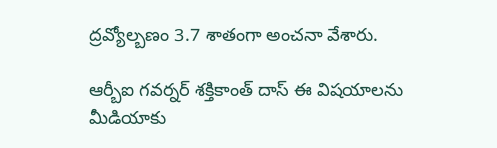ద్ర‌వ్యోల్బ‌ణం 3.7 శాతంగా అంచ‌నా వేశారు.

ఆర్బీఐ గ‌వ‌ర్న‌ర్ శ‌క్తికాంత్ దాస్ ఈ విష‌యాల‌ను మీడియాకు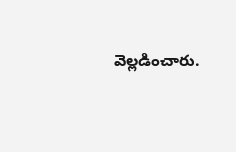వెల్ల‌డించారు.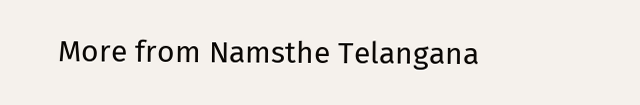More from Namsthe Telangana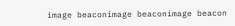image beaconimage beaconimage beacon